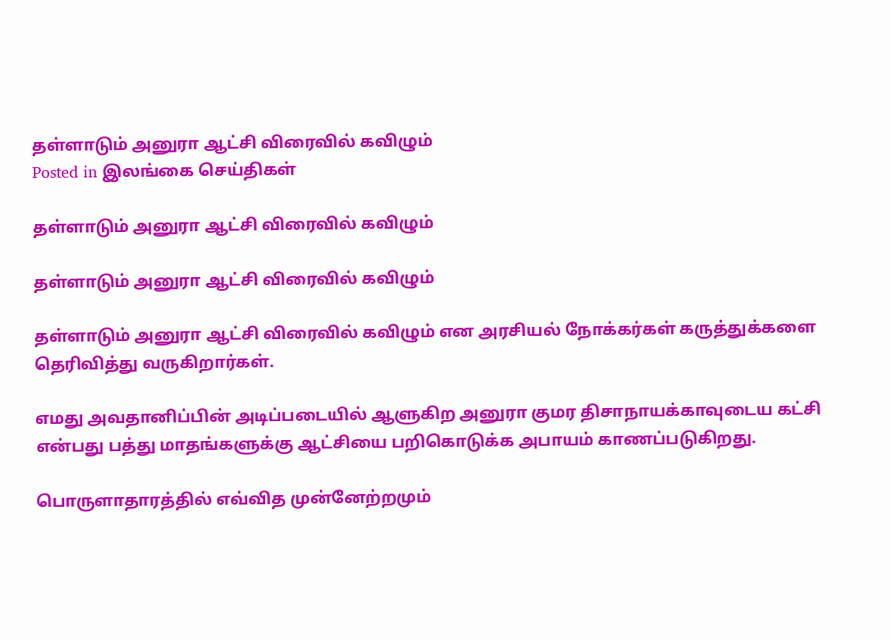தள்ளாடும் அனுரா ஆட்சி விரைவில் கவிழும்
Posted in இலங்கை செய்திகள்

தள்ளாடும் அனுரா ஆட்சி விரைவில் கவிழும்

தள்ளாடும் அனுரா ஆட்சி விரைவில் கவிழும்

தள்ளாடும் அனுரா ஆட்சி விரைவில் கவிழும் என அரசியல் நோக்கர்கள் கருத்துக்களை தெரிவித்து வருகிறார்கள்.

எமது அவதானிப்பின் அடிப்படையில் ஆளுகிற அனுரா குமர திசாநாயக்காவுடைய கட்சி என்பது பத்து மாதங்களுக்கு ஆட்சியை பறிகொடுக்க அபாயம் காணப்படுகிறது.

பொருளாதாரத்தில் எவ்வித முன்னேற்றமும்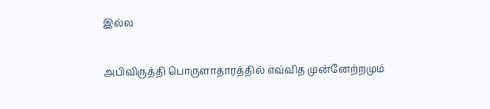இல்ல

அபிவிருத்தி பொருளாதாரத்தில் எவ்வித முன்னேற்றமும்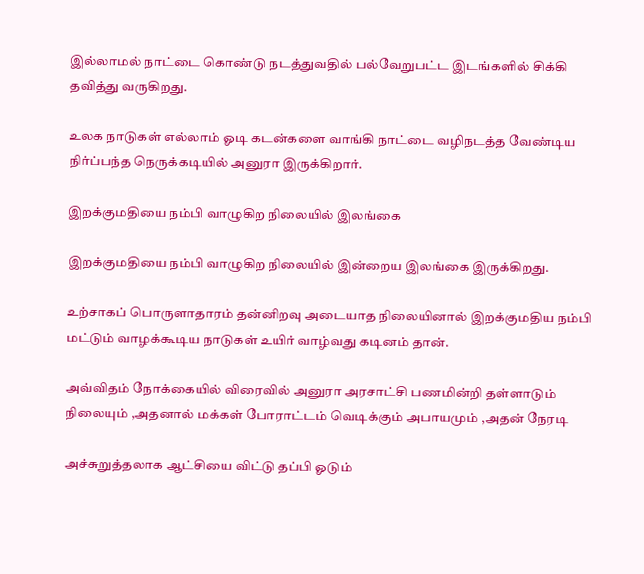இல்லாமல் நாட்டை கொண்டு நடத்துவதில் பல்வேறுபட்ட இடங்களில் சிக்கி தவித்து வருகிறது.

உலக நாடுகள் எல்லாம் ஓடி கடன்களை வாங்கி நாட்டை வழிநடத்த வேண்டிய நிர்ப்பந்த நெருக்கடியில் அனுரா இருக்கிறார்.

இறக்குமதியை நம்பி வாழுகிற நிலையில் இலங்கை

இறக்குமதியை நம்பி வாழுகிற நிலையில் இன்றைய இலங்கை இருக்கிறது.

உற்சாகப் பொருளாதாரம் தன்னிறவு அடையாத நிலையினால் இறக்குமதிய நம்பி மட்டும் வாழக்கூடிய நாடுகள் உயிர் வாழ்வது கடினம் தான்.

அவ்விதம் நோக்கையில் விரைவில் அனுரா அரசாட்சி பணமின்றி தள்ளாடும் நிலையும் ,அதனால் மக்கள் போராட்டம் வெடிக்கும் அபாயமும் ,அதன் நேரடி

அச்சுறுத்தலாக ஆட்சியை விட்டு தப்பி ஓடும்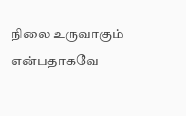நிலை உருவாகும் என்பதாகவே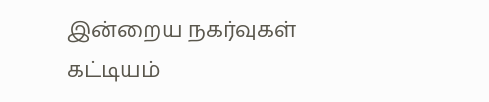இன்றைய நகர்வுகள் கட்டியம்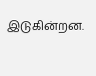இடுகின்றன.